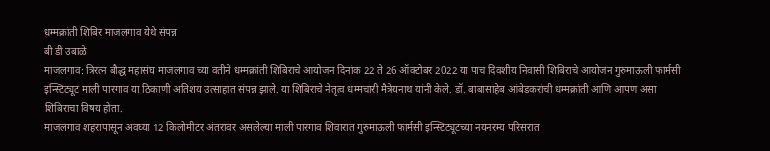धम्मक्रांती शिबिर माजलगाव येथे संपन्न
बी डी उबाळे
माजलगाव: त्रिरत्न बौद्ध महासंघ माजलगाव च्या वतीने धम्मक्रांती शिबिराचे आयोजन दिनांक 22 ते 26 ऑक्टोबर 2022 या पाच दिवशीय निवासी शिबिराचे आयोजन गुरुमाऊली फार्मसी इन्स्टिट्यूट माली पारगाव या ठिकाणी अतिशय उत्साहात संपन्न झाले. या शिबिराचे नेतृत्व धम्मचारी मैत्रेयनाथ यांनी केले. डॉ. बाबासाहेब आंबेडकरांची धम्मक्रांती आणि आपण असा शिबिराचा विषय होता.
माजलगाव शहरापासून अवघ्या 12 किलोमीटर अंतरावर असलेल्या माली पारगाव शिवारात गुरुमाऊली फार्मसी इन्स्टिट्यूटच्या नयनरम्य परिसरात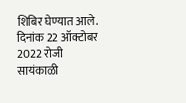शिबिर घेण्यात आले.
दिनांक 22 ऑक्टोबर 2022 रोजी सायंकाळी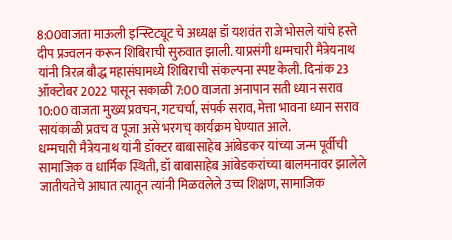8:00वाजता माऊली इन्स्टिट्यूट चे अध्यक्ष डॉ यशवंत राजे भोसले यांचे हस्ते दीप प्रज्वलन करून शिबिराची सुरुवात झाली. याप्रसंगी धम्मचारी मैत्रेयनाथ यांनी त्रिरत्न बौद्ध महासंघामध्ये शिबिराची संकल्पना स्पष्ट केली. दिनांक 23 ऑक्टोबर 2022 पासून सकाळी 7:00 वाजता अनापान सती ध्यान सराव
10:00 वाजता मुख्य प्रवचन, गटचर्चा, संपर्क सराव, मेत्ता भावना ध्यान सराव सायंकाळी प्रवच व पूजा असे भरगच् कार्यक्रम घेण्यात आले.
धम्मचारी मैत्रेयनाथ यांनी डॉक्टर बाबासाहेब आंबेडकर यांच्या जन्म पूर्वीची सामाजिक व धार्मिक स्थिती, डॉ बाबासाहेब आंबेडकरांच्या बालमनावर झालेले जातीयतेचे आघात त्यातून त्यांनी मिळवलेले उच्च शिक्षण, सामाजिक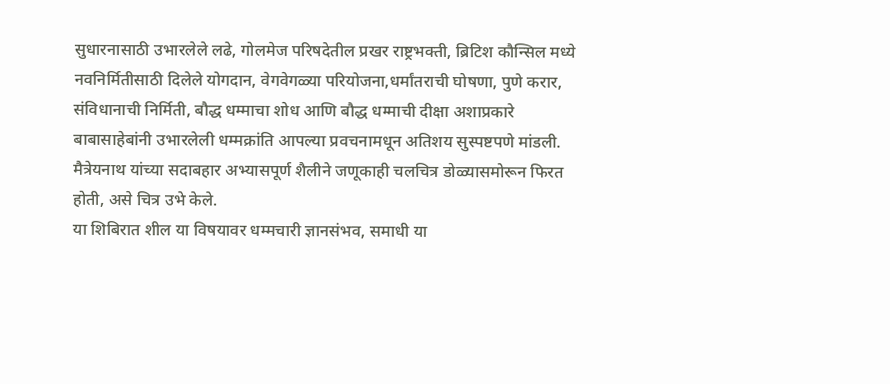सुधारनासाठी उभारलेले लढे, गोलमेज परिषदेतील प्रखर राष्ट्रभक्ती, ब्रिटिश कौन्सिल मध्ये नवनिर्मितीसाठी दिलेले योगदान, वेगवेगळ्या परियोजना,धर्मांतराची घोषणा, पुणे करार, संविधानाची निर्मिती, बौद्ध धम्माचा शोध आणि बौद्ध धम्माची दीक्षा अशाप्रकारे बाबासाहेबांनी उभारलेली धम्मक्रांति आपल्या प्रवचनामधून अतिशय सुस्पष्टपणे मांडली. मैत्रेयनाथ यांच्या सदाबहार अभ्यासपूर्ण शैलीने जणूकाही चलचित्र डोळ्यासमोरून फिरत होती, असे चित्र उभे केले.
या शिबिरात शील या विषयावर धम्मचारी ज्ञानसंभव, समाधी या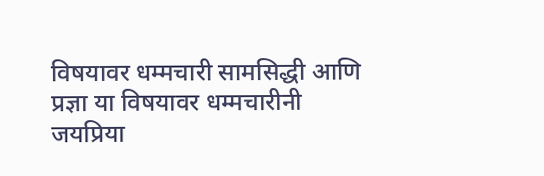विषयावर धम्मचारी सामसिद्धी आणि प्रज्ञा या विषयावर धम्मचारीनी जयप्रिया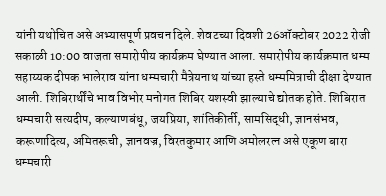यांनी यथोचित असे अभ्यासपूर्ण प्रवचन दिले. शेवटच्या दिवशी 26ऑक्टोबर 2022 रोजी सकाळी 10:00 वाजता समारोपीय कार्यक्रम घेण्यात आला. समारोपीय कार्यक्रमात धम्म सहाय्यक दीपक भालेराव यांना धम्मचारी मैत्रेयनाथ यांच्या हस्ते धम्ममित्राची दीक्षा देण्यात आली. शिबिरार्थींचे भाव विभोर मनोगत शिबिर यशस्वी झाल्याचे द्योतक होते. शिबिरात धम्मचारी सत्यदीप, कल्याणबंधू, जयप्रिया, शांतिकीर्ती, सामसिद्धी, ज्ञानसंभव, करूणादित्य, अमितरूची, ज्ञानवज्र, विरतकुमार आणि अमोलरत्न असे एकूण बारा धम्मचारी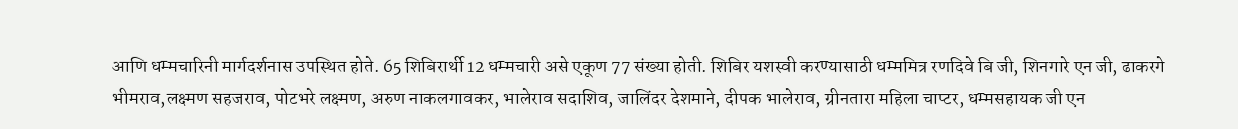आणि धम्मचारिनी मार्गदर्शनास उपस्थित होते. 65 शिबिरार्थी 12 धम्मचारी असे एकूण 77 संख्या होती. शिबिर यशस्वी करण्यासाठी धम्ममित्र रणदिवे बि जी, शिनगारे एन जी, ढाकरगे भीमराव,लक्ष्मण सहजराव, पोटभरे लक्ष्मण, अरुण नाकलगावकर, भालेराव सदाशिव, जालिंदर देशमाने, दीपक भालेराव, ग्रीनतारा महिला चाप्टर, धम्मसहायक जी एन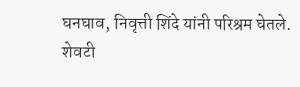घनघाव, निवृत्ती शिंदे यांनी परिश्रम घेतले. शेवटी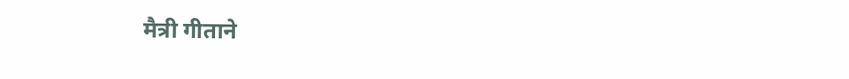मैत्री गीताने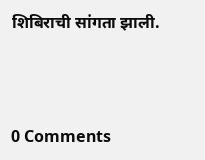शिबिराची सांगता झाली.



0 Comments